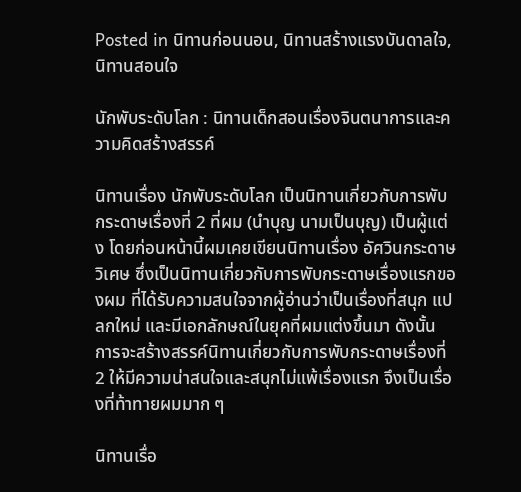Posted in นิทานก่อนนอน, นิทานสร้างแรงบันดาลใจ, นิทานสอนใจ

นักพับระดับโลก : นิทานเด็กสอนเรื่องจินตนาการและความคิดสร้างสรรค์

นิทานเรื่อง นักพับระดับโลก เป็นนิทานเกี่ยวกับการพับกระดาษเรื่องที่ 2 ที่ผม (นำบุญ นามเป็นบุญ) เป็นผู้แต่ง โดยก่อนหน้านี้ผมเคยเขียนนิทานเรื่อง อัศวินกระดาษวิเศษ ซึ่งเป็นนิทานเกี่ยวกับการพับกระดาษเรื่องแรกของผม ที่ได้รับความสนใจจากผู้อ่านว่าเป็นเรื่องที่สนุก แปลกใหม่ และมีเอกลักษณ์ในยุคที่ผมแต่งขึ้นมา ดังนั้น การจะสร้างสรรค์นิทานเกี่ยวกับการพับกระดาษเรื่องที่ 2 ให้มีความน่าสนใจและสนุกไม่แพ้เรื่องแรก จึงเป็นเรื่องที่ท้าทายผมมาก ๆ

นิทานเรื่อ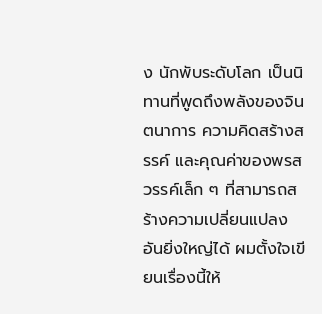ง นักพับระดับโลก เป็นนิทานที่พูดถึงพลังของจินตนาการ ความคิดสร้างสรรค์ และคุณค่าของพรสวรรค์เล็ก ๆ ที่สามารถสร้างความเปลี่ยนแปลงอันยิ่งใหญ่ได้ ผมตั้งใจเขียนเรื่องนี้ให้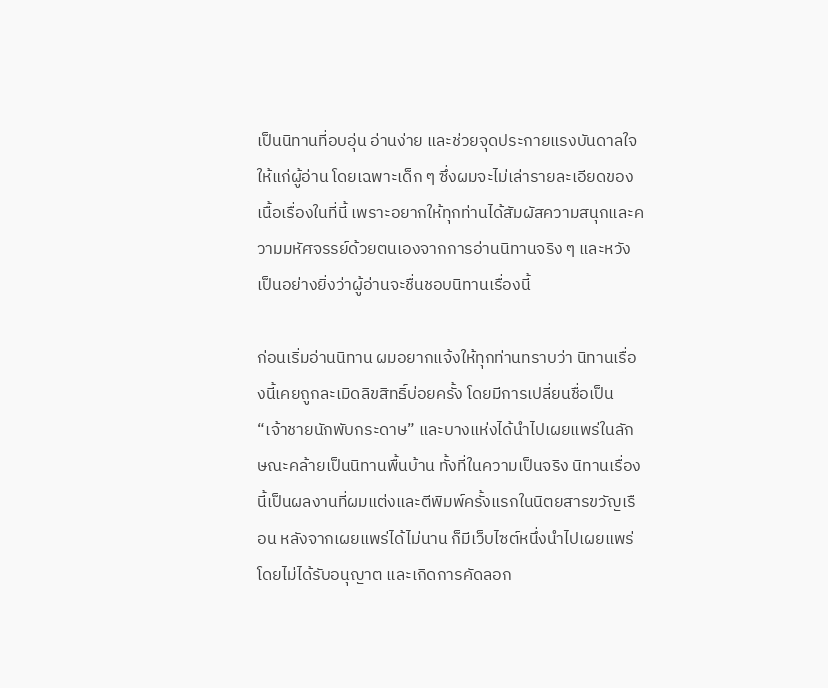เป็นนิทานที่อบอุ่น อ่านง่าย และช่วยจุดประกายแรงบันดาลใจให้แก่ผู้อ่าน โดยเฉพาะเด็ก ๆ ซึ่งผมจะไม่เล่ารายละเอียดของเนื้อเรื่องในที่นี้ เพราะอยากให้ทุกท่านได้สัมผัสความสนุกและความมหัศจรรย์ด้วยตนเองจากการอ่านนิทานจริง ๆ และหวังเป็นอย่างยิ่งว่าผู้อ่านจะชื่นชอบนิทานเรื่องนี้

ก่อนเริ่มอ่านนิทาน ผมอยากแจ้งให้ทุกท่านทราบว่า นิทานเรื่องนี้เคยถูกละเมิดลิขสิทธิ์บ่อยครั้ง โดยมีการเปลี่ยนชื่อเป็น “เจ้าชายนักพับกระดาษ” และบางแห่งได้นำไปเผยแพร่ในลักษณะคล้ายเป็นนิทานพื้นบ้าน ทั้งที่ในความเป็นจริง นิทานเรื่องนี้เป็นผลงานที่ผมแต่งและตีพิมพ์ครั้งแรกในนิตยสารขวัญเรือน หลังจากเผยแพร่ได้ไม่นาน ก็มีเว็บไซต์หนึ่งนำไปเผยแพร่โดยไม่ได้รับอนุญาต และเกิดการคัดลอก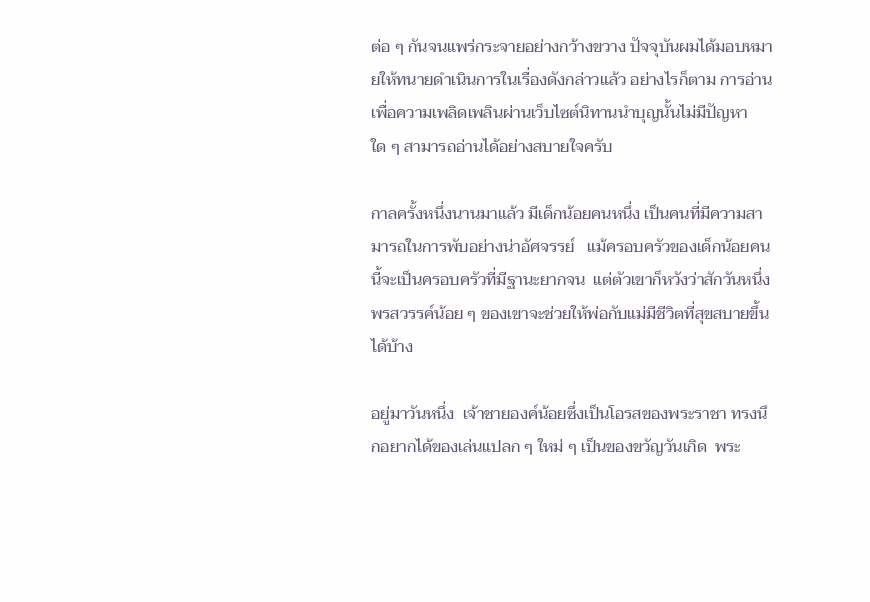ต่อ ๆ กันจนแพร่กระจายอย่างกว้างขวาง ปัจจุบันผมได้มอบหมายให้ทนายดำเนินการในเรื่องดังกล่าวแล้ว อย่างไรก็ตาม การอ่านเพื่อความเพลิดเพลินผ่านเว็บไซต์นิทานนำบุญนั้นไม่มีปัญหาใด ๆ สามารถอ่านได้อย่างสบายใจครับ

กาลครั้งหนึ่งนานมาแล้ว มีเด็กน้อยคนหนึ่ง เป็นคนที่มีความสามารถในการพับอย่างน่าอัศจรรย์   แม้ครอบครัวของเด็กน้อยคนนี้จะเป็นครอบครัวที่มีฐานะยากจน  แต่ตัวเขาก็หวังว่าสักวันหนึ่ง   พรสวรรค์น้อย ๆ ของเขาจะช่วยให้พ่อกับแม่มีชีวิตที่สุขสบายขึ้นได้บ้าง

อยู่มาวันหนึ่ง  เจ้าชายองค์น้อยซึ่งเป็นโอรสของพระราชา ทรงนึกอยากได้ของเล่นแปลก ๆ ใหม่ ๆ เป็นของขวัญวันเกิด  พระ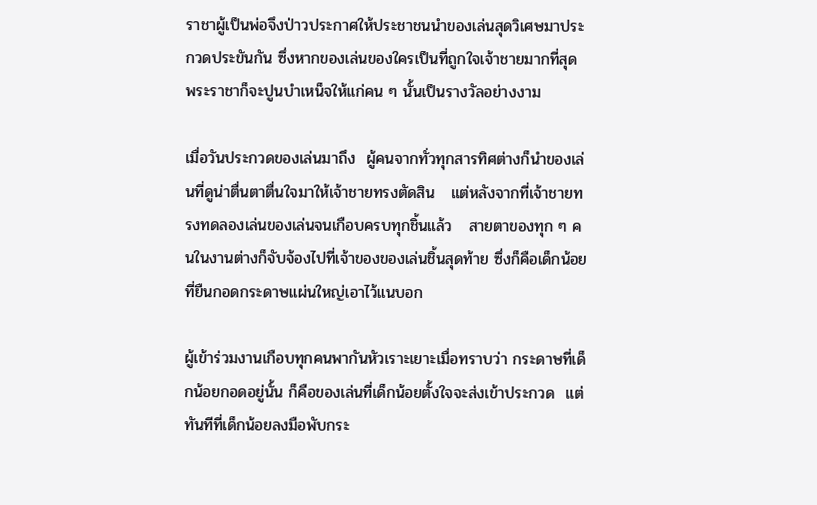ราชาผู้เป็นพ่อจึงป่าวประกาศให้ประชาชนนำของเล่นสุดวิเศษมาประกวดประขันกัน ซึ่งหากของเล่นของใครเป็นที่ถูกใจเจ้าชายมากที่สุด  พระราชาก็จะปูนบำเหน็จให้แก่คน ๆ นั้นเป็นรางวัลอย่างงาม

เมื่อวันประกวดของเล่นมาถึง  ผู้คนจากทั่วทุกสารทิศต่างก็นำของเล่นที่ดูน่าตื่นตาตื่นใจมาให้เจ้าชายทรงตัดสิน   แต่หลังจากที่เจ้าชายทรงทดลองเล่นของเล่นจนเกือบครบทุกชิ้นแล้ว   สายตาของทุก ๆ คนในงานต่างก็จับจ้องไปที่เจ้าของของเล่นชิ้นสุดท้าย ซึ่งก็คือเด็กน้อยที่ยืนกอดกระดาษแผ่นใหญ่เอาไว้แนบอก

ผู้เข้าร่วมงานเกือบทุกคนพากันหัวเราะเยาะเมื่อทราบว่า กระดาษที่เด็กน้อยกอดอยู่นั้น ก็คือของเล่นที่เด็กน้อยตั้งใจจะส่งเข้าประกวด  แต่ทันทีที่เด็กน้อยลงมือพับกระ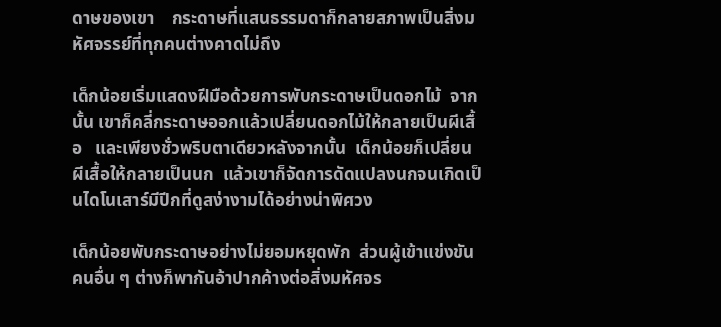ดาษของเขา    กระดาษที่แสนธรรมดาก็กลายสภาพเป็นสิ่งมหัศจรรย์ที่ทุกคนต่างคาดไม่ถึง

เด็กน้อยเริ่มแสดงฝีมือด้วยการพับกระดาษเป็นดอกไม้  จากนั้น เขาก็คลี่กระดาษออกแล้วเปลี่ยนดอกไม้ให้กลายเป็นผีเสื้อ   และเพียงชั่วพริบตาเดียวหลังจากนั้น  เด็กน้อยก็เปลี่ยนผีเสื้อให้กลายเป็นนก  แล้วเขาก็จัดการดัดแปลงนกจนเกิดเป็นไดโนเสาร์มีปีกที่ดูสง่างามได้อย่างน่าพิศวง

เด็กน้อยพับกระดาษอย่างไม่ยอมหยุดพัก  ส่วนผู้เข้าแข่งขันคนอื่น ๆ ต่างก็พากันอ้าปากค้างต่อสิ่งมหัศจร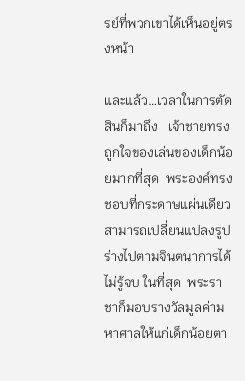รย์ที่พวกเขาได้เห็นอยู่ตรงหน้า

และแล้ว…เวลาในการตัดสินก็มาถึง   เจ้าชายทรงถูกใจของเล่นของเด็กน้อยมากที่สุด  พระองค์ทรงชอบที่กระดาษแผ่นเดียวสามารถเปลี่ยนแปลงรูปร่างไปตามจินตนาการได้ไม่รู้จบ ในที่สุด  พระราชาก็มอบรางวัลมูลค่ามหาศาลให้แก่เด็กน้อยตา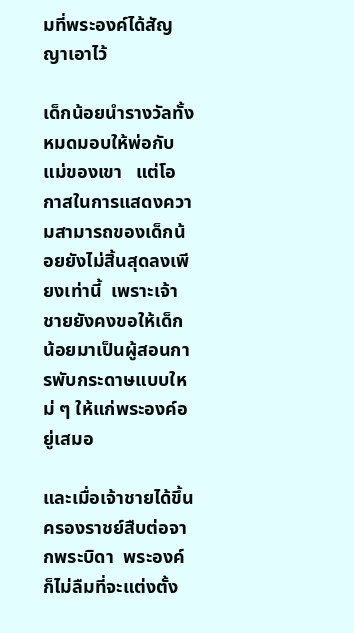มที่พระองค์ได้สัญญาเอาไว้

เด็กน้อยนำรางวัลทั้งหมดมอบให้พ่อกับแม่ของเขา   แต่โอกาสในการแสดงความสามารถของเด็กน้อยยังไม่สิ้นสุดลงเพียงเท่านี้  เพราะเจ้าชายยังคงขอให้เด็กน้อยมาเป็นผู้สอนการพับกระดาษแบบใหม่ ๆ ให้แก่พระองค์อยู่เสมอ

และเมื่อเจ้าชายได้ขึ้นครองราชย์สืบต่อจากพระบิดา  พระองค์ก็ไม่ลืมที่จะแต่งตั้ง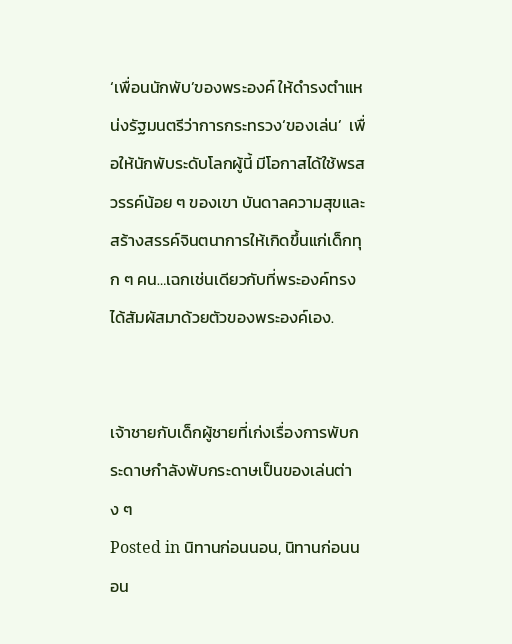‘เพื่อนนักพับ’ของพระองค์ ให้ดำรงตำแหน่งรัฐมนตรีว่าการกระทรวง‘ของเล่น’  เพื่อให้นักพับระดับโลกผู้นี้ มีโอกาสได้ใช้พรสวรรค์น้อย ๆ ของเขา บันดาลความสุขและสร้างสรรค์จินตนาการให้เกิดขึ้นแก่เด็กทุก ๆ คน…เฉกเช่นเดียวกับที่พระองค์ทรงได้สัมผัสมาด้วยตัวของพระองค์เอง.


เจ้าชายกับเด็กผู้ชายที่เก่งเรื่องการพับกระดาษกำลังพับกระดาษเป็นของเล่นต่าง ๆ
Posted in นิทานก่อนนอน, นิทานก่อนนอน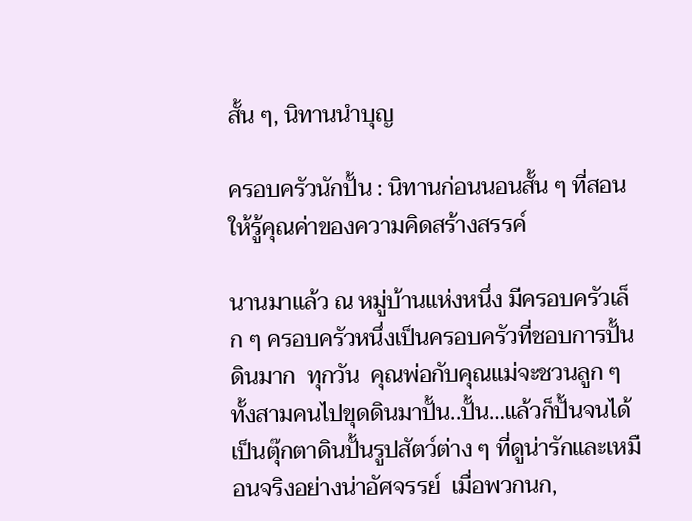สั้น ๆ, นิทานนำบุญ

ครอบครัวนักปั้น : นิทานก่อนนอนสั้น ๆ ที่สอนให้รู้คุณค่าของความคิดสร้างสรรค์

นานมาแล้ว ณ หมู่บ้านแห่งหนึ่ง มีครอบครัวเล็ก ๆ ครอบครัวหนึ่งเป็นครอบครัวที่ชอบการปั้นดินมาก  ทุกวัน  คุณพ่อกับคุณแม่จะชวนลูก ๆ ทั้งสามคนไปขุดดินมาปั้น..ปั้น…แล้วก็ปั้นจนได้เป็นตุ๊กตาดินปั้นรูปสัตว์ต่าง ๆ ที่ดูน่ารักและเหมือนจริงอย่างน่าอัศจรรย์  เมื่อพวกนก,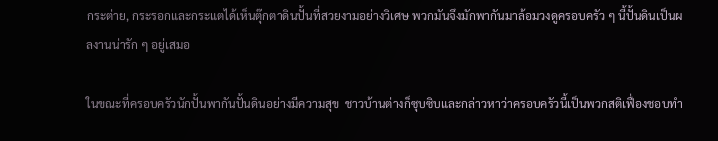กระต่าย, กระรอกและกระแตได้เห็นตุ๊กตาดินปั้นที่สวยงามอย่างวิเศษ พวกมันจึงมักพากันมาล้อมวงดูครอบครัว ๆ นี้ปั้นดินเป็นผลงานน่ารัก ๆ อยู่เสมอ

ในขณะที่ครอบครัวนักปั้นพากันปั้นดินอย่างมีความสุข  ชาวบ้านต่างก็ซุบซิบและกล่าวหาว่าครอบครัวนี้เป็นพวกสติเฟื่องชอบทำ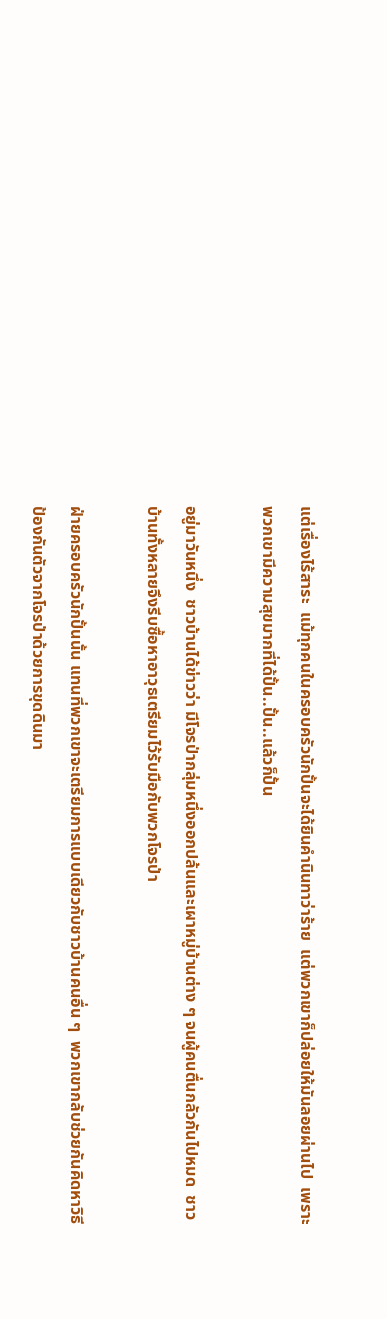แต่เรื่องไร้สาระ  แม้ทุกคนในครอบครัวนักปั้นจะได้ยินคำนินทาว่าร้าย  แต่พวกเขาก็ปล่อยให้มันลอยผ่านไป  เพราะพวกเขามีความสุขมากที่ได้ปั้น..ปั้น..แล้วก็ปั้น

อยู่มาวันหนึ่ง  ชาวบ้านได้ข่าวว่า มีโจรป่ากลุ่มหนึ่งออกปล้นและเผาหมู่บ้านต่าง ๆ จนผู้คนตื่นกลัวกันไปหมด  ชาวบ้านทั้งหลายจึงรีบซื้อหาอาวุธเตรียมไว้รับมือกับพวกโจรป่า

ฝ่ายครอบครัวนักปั้นนั้น แทนที่พวกเขาจะเตรียมการแบบเดียวกับชาวบ้านคนอื่น ๆ  พวกเขากลับช่วยกันคิดหาวิธีป้องกันตัวจากโจรป่าด้วยการขุดดินมา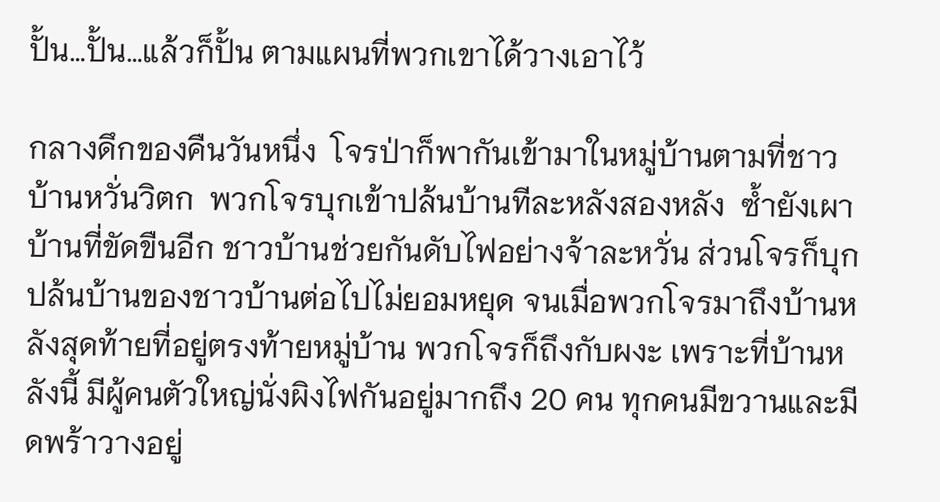ปั้น…ปั้น…แล้วก็ปั้น ตามแผนที่พวกเขาได้วางเอาไว้

กลางดึกของคืนวันหนึ่ง  โจรป่าก็พากันเข้ามาในหมู่บ้านตามที่ชาวบ้านหวั่นวิตก  พวกโจรบุกเข้าปล้นบ้านทีละหลังสองหลัง  ซ้ำยังเผาบ้านที่ขัดขืนอีก ชาวบ้านช่วยกันดับไฟอย่างจ้าละหวั่น ส่วนโจรก็บุกปล้นบ้านของชาวบ้านต่อไปไม่ยอมหยุด จนเมื่อพวกโจรมาถึงบ้านหลังสุดท้ายที่อยู่ตรงท้ายหมู่บ้าน พวกโจรก็ถึงกับผงะ เพราะที่บ้านหลังนี้ มีผู้คนตัวใหญ่นั่งผิงไฟกันอยู่มากถึง 20 คน ทุกคนมีขวานและมีดพร้าวางอยู่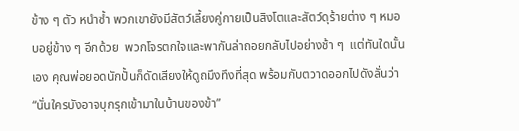ข้าง ๆ ตัว หนำซ้ำ พวกเขายังมีสัตว์เลี้ยงคู่กายเป็นสิงโตและสัตว์ดุร้ายต่าง ๆ หมอบอยู่ข้าง ๆ อีกด้วย  พวกโจรตกใจและพากันล่าถอยกลับไปอย่างช้า ๆ  แต่ทันใดนั้นเอง คุณพ่อยอดนักปั้นก็ดัดเสียงให้ดูถมึงทึงที่สุด พร้อมกับตวาดออกไปดังลั่นว่า “นั่นใครบังอาจบุกรุกเข้ามาในบ้านของข้า”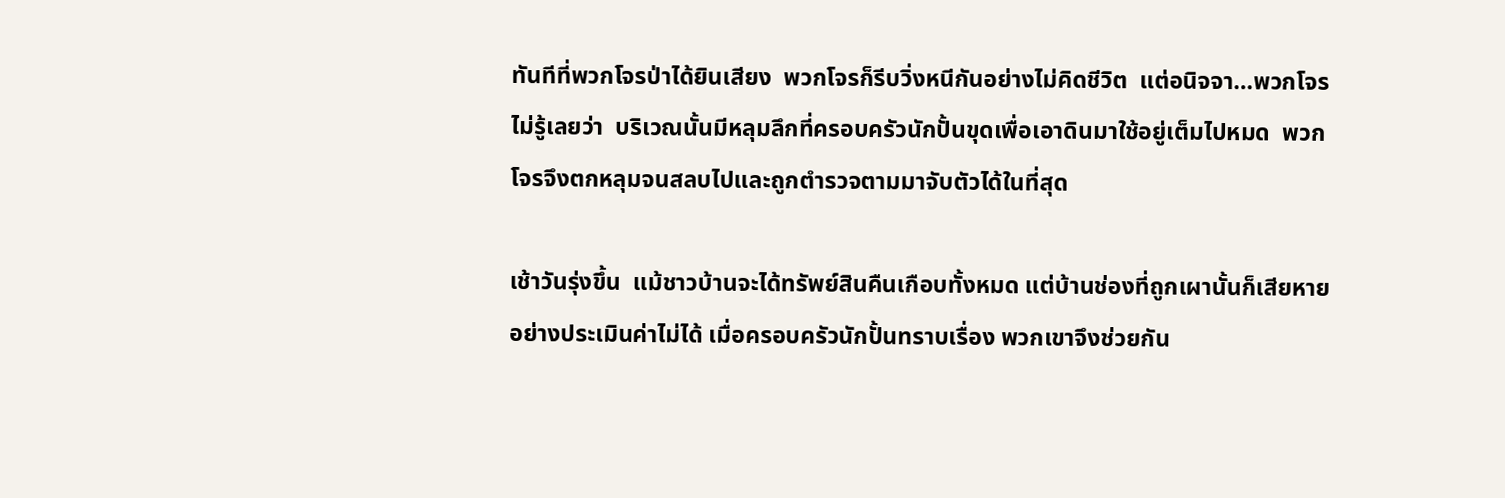ทันทีที่พวกโจรป่าได้ยินเสียง  พวกโจรก็รีบวิ่งหนีกันอย่างไม่คิดชีวิต  แต่อนิจจา…พวกโจรไม่รู้เลยว่า  บริเวณนั้นมีหลุมลึกที่ครอบครัวนักปั้นขุดเพื่อเอาดินมาใช้อยู่เต็มไปหมด  พวกโจรจึงตกหลุมจนสลบไปและถูกตำรวจตามมาจับตัวได้ในที่สุด

เช้าวันรุ่งขึ้น  แม้ชาวบ้านจะได้ทรัพย์สินคืนเกือบทั้งหมด แต่บ้านช่องที่ถูกเผานั้นก็เสียหายอย่างประเมินค่าไม่ได้ เมื่อครอบครัวนักปั้นทราบเรื่อง พวกเขาจึงช่วยกัน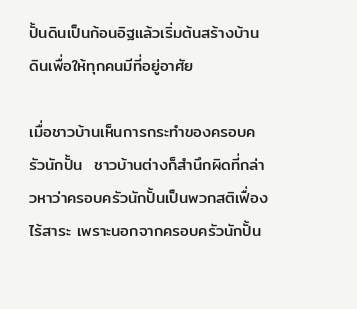ปั้นดินเป็นก้อนอิฐแล้วเริ่มต้นสร้างบ้านดินเพื่อให้ทุกคนมีที่อยู่อาศัย

เมื่อชาวบ้านเห็นการกระทำของครอบครัวนักปั้น  ชาวบ้านต่างก็สำนึกผิดที่กล่าวหาว่าครอบครัวนักปั้นเป็นพวกสติเฟื่องไร้สาระ เพราะนอกจากครอบครัวนักปั้น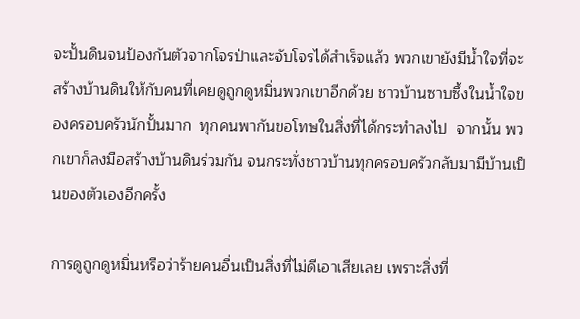จะปั้นดินจนป้องกันตัวจากโจรป่าและจับโจรได้สำเร็จแล้ว พวกเขายังมีน้ำใจที่จะสร้างบ้านดินให้กับคนที่เคยดูถูกดูหมิ่นพวกเขาอีกด้วย ชาวบ้านซาบซึ้งในน้ำใจของครอบครัวนักปั้นมาก  ทุกคนพากันขอโทษในสิ่งที่ได้กระทำลงไป  จากนั้น พวกเขาก็ลงมือสร้างบ้านดินร่วมกัน จนกระทั่งชาวบ้านทุกครอบครัวกลับมามีบ้านเป็นของตัวเองอีกครั้ง

การดูถูกดูหมิ่นหรือว่าร้ายคนอื่นเป็นสิ่งที่ไม่ดีเอาเสียเลย เพราะสิ่งที่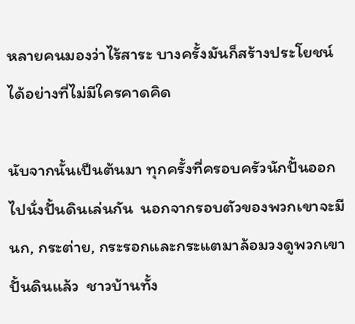หลายคนมองว่าไร้สาระ บางครั้งมันก็สร้างประโยชน์ได้อย่างที่ไม่มีใครคาดคิด

นับจากนั้นเป็นต้นมา ทุกครั้งที่ครอบครัวนักปั้นออกไปนั่งปั้นดินเล่นกัน  นอกจากรอบตัวของพวกเขาจะมีนก, กระต่าย, กระรอกและกระแตมาล้อมวงดูพวกเขาปั้นดินแล้ว  ชาวบ้านทั้ง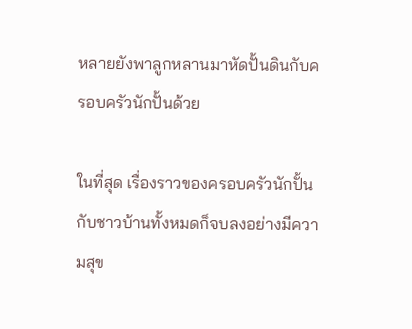หลายยังพาลูกหลานมาหัดปั้นดินกับครอบครัวนักปั้นด้วย

ในที่สุด เรื่องราวของครอบครัวนักปั้นกับชาวบ้านทั้งหมดก็จบลงอย่างมีความสุข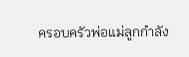ครอบครัวพ่อแม่ลูกกำลัง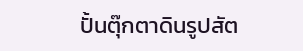ปั้นตุ๊กตาดินรูปสัต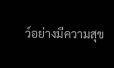ว์อย่างมีความสุข